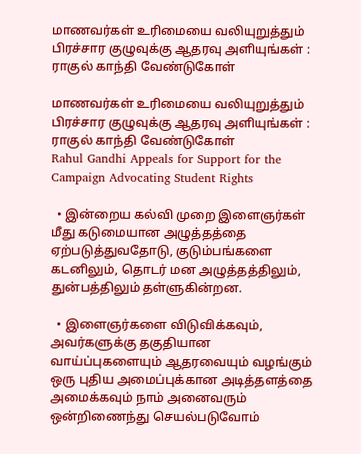மாணவர்கள் உரிமையை வலியுறுத்தும் பிரச்சார குழுவுக்கு ஆதரவு அளியுங்கள் : ராகுல் காந்தி வேண்டுகோள்

மாணவர்கள் உரிமையை வலியுறுத்தும் பிரச்சார குழுவுக்கு ஆதரவு அளியுங்கள் : ராகுல் காந்தி வேண்டுகோள்
Rahul Gandhi Appeals for Support for the Campaign Advocating Student Rights

  • இன்றைய கல்வி முறை இளைஞர்கள் மீது கடுமையான அழுத்தத்தை ஏற்படுத்துவதோடு, குடும்பங்களை கடனிலும், தொடர் மன அழுத்தத்திலும், துன்பத்திலும் தள்ளுகின்றன.

  • இளைஞர்களை விடுவிக்கவும், அவர்களுக்கு தகுதியான வாய்ப்புகளையும் ஆதரவையும் வழங்கும் ஒரு புதிய அமைப்புக்கான அடித்தளத்தை அமைக்கவும் நாம் அனைவரும் ஒன்றிணைந்து செயல்படுவோம்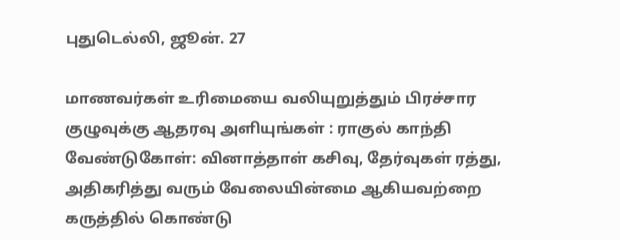புதுடெல்லி, ஜூன். 27

மாணவர்கள் உரிமையை வலியுறுத்தும் பிரச்சார குழுவுக்கு ஆதரவு அளியுங்கள் : ராகுல் காந்தி வேண்டுகோள்: வினாத்தாள் கசிவு, தேர்வுகள் ரத்து, அதிகரித்து வரும் வேலையின்மை ஆகியவற்றை கருத்தில் கொண்டு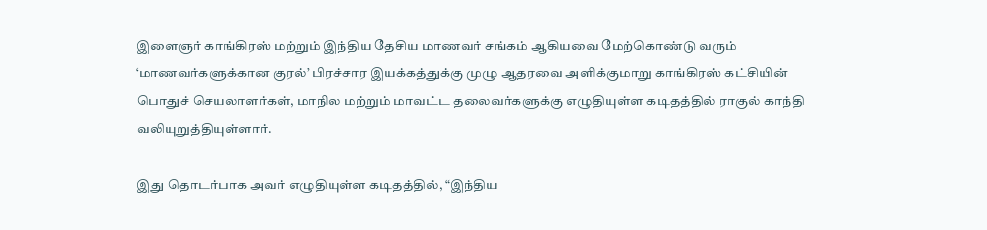இளைஞர் காங்கிரஸ் மற்றும் இந்திய தேசிய மாணவர் சங்கம் ஆகியவை மேற்கொண்டு வரும் ‘மாணவர்களுக்கான குரல்’ பிரச்சார இயக்கத்துக்கு முழு ஆதரவை அளிக்குமாறு காங்கிரஸ் கட்சியின் பொதுச் செயலாளர்கள், மாநில மற்றும் மாவட்ட தலைவர்களுக்கு எழுதியுள்ள கடிதத்தில் ராகுல் காந்தி வலியுறுத்தியுள்ளார்.

இது தொடர்பாக அவர் எழுதியுள்ள கடிதத்தில், “இந்திய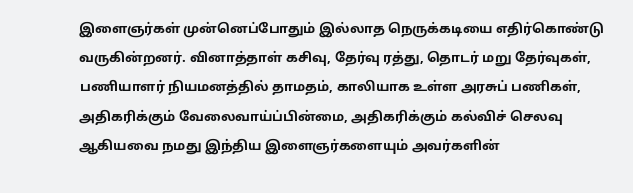இளைஞர்கள் முன்னெப்போதும் இல்லாத நெருக்கடியை எதிர்கொண்டு வருகின்றனர். வினாத்தாள் கசிவு, தேர்வு ரத்து, தொடர் மறு தேர்வுகள், பணியாளர் நியமனத்தில் தாமதம், காலியாக உள்ள அரசுப் பணிகள், அதிகரிக்கும் வேலைவாய்ப்பின்மை, அதிகரிக்கும் கல்விச் செலவு ஆகியவை நமது இந்திய இளைஞர்களையும் அவர்களின்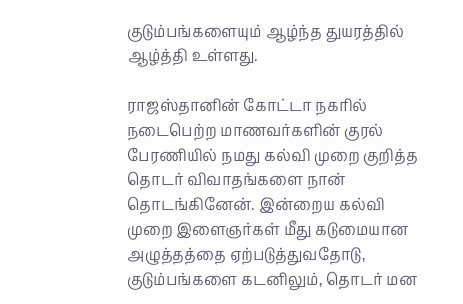குடும்பங்களையும் ஆழ்ந்த துயரத்தில் ஆழ்த்தி உள்ளது.

ராஜஸ்தானின் கோட்டா நகரில் நடைபெற்ற மாணவர்களின் குரல் பேரணியில் நமது கல்வி முறை குறித்த தொடர் விவாதங்களை நான் தொடங்கினேன். இன்றைய கல்வி முறை இளைஞர்கள் மீது கடுமையான அழுத்தத்தை ஏற்படுத்துவதோடு, குடும்பங்களை கடனிலும், தொடர் மன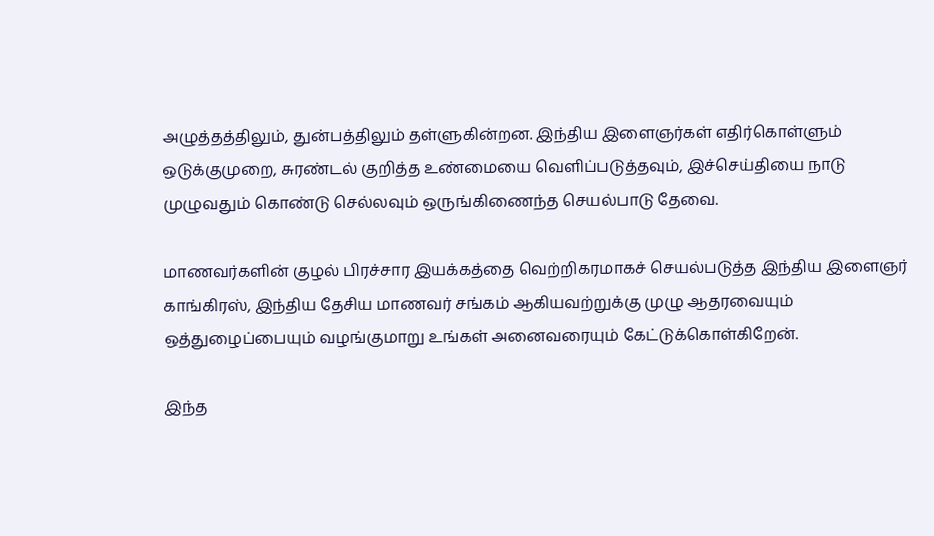அழுத்தத்திலும், துன்பத்திலும் தள்ளுகின்றன. இந்திய இளைஞர்கள் எதிர்கொள்ளும் ஒடுக்குமுறை, சுரண்டல் குறித்த உண்மையை வெளிப்படுத்தவும், இச்செய்தியை நாடு முழுவதும் கொண்டு செல்லவும் ஒருங்கிணைந்த செயல்பாடு தேவை.

மாணவர்களின் குழல் பிரச்சார இயக்கத்தை வெற்றிகரமாகச் செயல்படுத்த இந்திய இளைஞர் காங்கிரஸ், இந்திய தேசிய மாணவர் சங்கம் ஆகியவற்றுக்கு முழு ஆதரவையும் ஒத்துழைப்பையும் வழங்குமாறு உங்கள் அனைவரையும் கேட்டுக்கொள்கிறேன்.

இந்த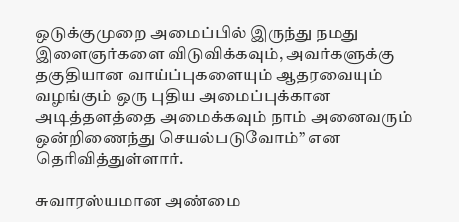ஒடுக்குமுறை அமைப்பில் இருந்து நமது இளைஞர்களை விடுவிக்கவும், அவர்களுக்கு தகுதியான வாய்ப்புகளையும் ஆதரவையும் வழங்கும் ஒரு புதிய அமைப்புக்கான அடித்தளத்தை அமைக்கவும் நாம் அனைவரும் ஒன்றிணைந்து செயல்படுவோம்” என தெரிவித்துள்ளார்.

சுவாரஸ்யமான அண்மை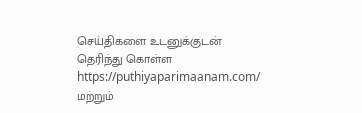செய்திகளை உடனுக்குடன் தெரிந்து கொள்ள  https://puthiyaparimaanam.com/  மற்றும்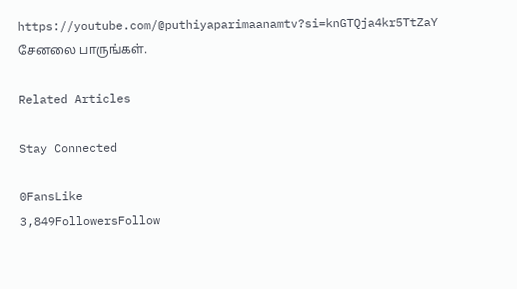https://youtube.com/@puthiyaparimaanamtv?si=knGTQja4kr5TtZaY சேனலை பாருங்கள்.

Related Articles

Stay Connected

0FansLike
3,849FollowersFollow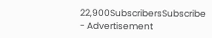22,900SubscribersSubscribe
- Advertisement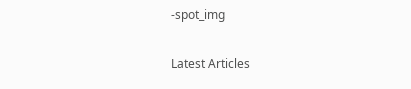-spot_img

Latest Articles